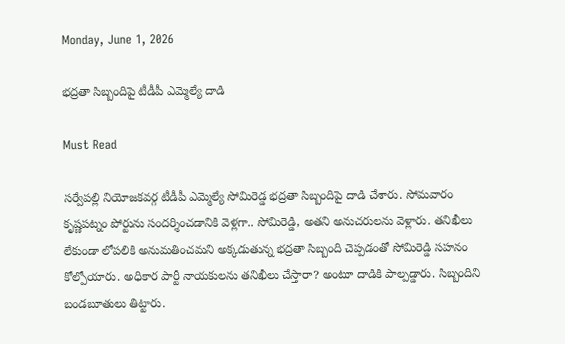Monday, June 1, 2026

భద్రతా సిబ్బందిపై టీడీపీ ఎమ్మెల్యే దాడి

Must Read

సర్వేపల్లి నియోజకవర్గ టీడీపీ ఎమ్మెల్యే సోమిరెడ్డ భద్రతా సిబ్బందిపై దాడి చేశారు. సోమవారం కృష్ణపట్నం పోర్టును సందర్శించడానికి వెళ్లగా.. సోమిరెడ్డి, అతని అనుచరులను వెళ్లారు. తనిఖీలు లేకుండా లోపలికి అనుమతించమని అక్కడుతున్న భద్రతా సిబ్బంది చెప్పడంతో సోమిరెడ్డి సహనం కోల్పోయారు. అధికార పార్టీ నాయకులను తనిఖీలు చేస్తారా? అంటూ దాడికి పాల్పడ్డారు. సిబ్బందిని బండబూతులు తిట్టారు.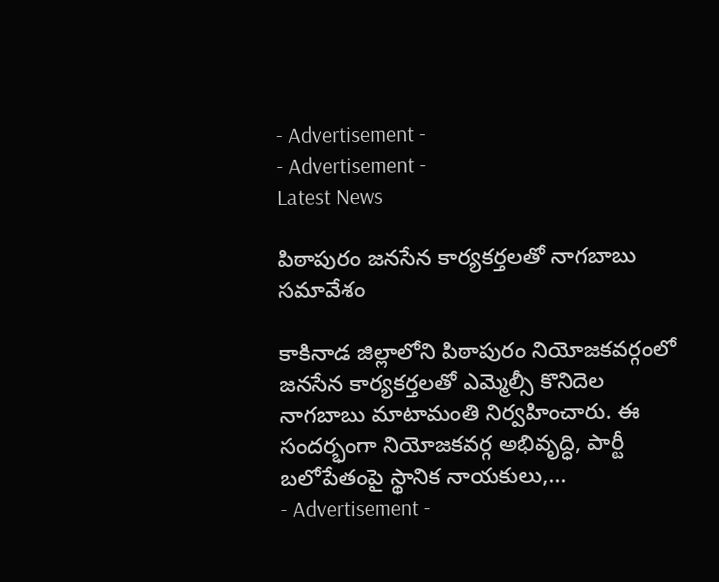- Advertisement -
- Advertisement -
Latest News

పిఠాపురం జనసేన కార్యకర్తలతో నాగబాబు సమావేశం

కాకినాడ జిల్లాలోని పిఠాపురం నియోజకవర్గంలో జనసేన కార్యకర్తలతో ఎమ్మెల్సీ కొనిదెల నాగబాబు మాటామంతి నిర్వహించారు. ఈ సందర్భంగా నియోజకవర్గ అభివృద్ధి, పార్టీ బలోపేతంపై స్థానిక నాయకులు,...
- Advertisement -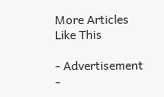More Articles Like This

- Advertisement -